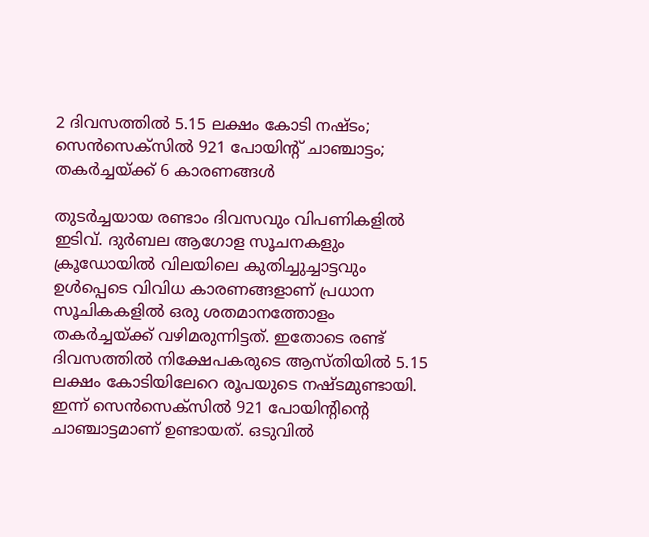2 ദിവസത്തില്‍ 5.15 ലക്ഷം കോടി നഷ്ടം; സെന്‍സെക്‌സില്‍ 921 പോയിന്റ് ചാഞ്ചാട്ടം; തകര്‍ച്ചയ്ക്ക് 6 കാരണങ്ങള്‍

തുടര്‍ച്ചയായ രണ്ടാം ദിവസവും വിപണികളില്‍ ഇടിവ്. ദുര്‍ബല ആഗോള സൂചനകളും ക്രൂഡോയില്‍ വിലയിലെ കുതിച്ചുച്ചാട്ടവും ഉള്‍പ്പെടെ വിവിധ കാരണങ്ങളാണ് പ്രധാന സൂചികകളില്‍ ഒരു ശതമാനത്തോളം തകര്‍ച്ചയ്ക്ക് വഴിമരുന്നിട്ടത്. ഇതോടെ രണ്ട് ദിവസത്തില്‍ നിക്ഷേപകരുടെ ആസ്തിയില്‍ 5.15 ലക്ഷം കോടിയിലേറെ രൂപയുടെ നഷ്ടമുണ്ടായി. ഇന്ന് സെന്‍സെക്‌സില്‍ 921 പോയിന്റിന്റെ ചാഞ്ചാട്ടമാണ് ഉണ്ടായത്. ഒടുവില്‍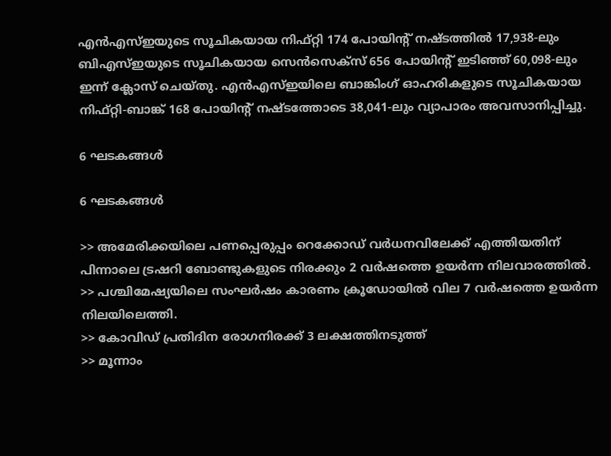എന്‍എസ്ഇയുടെ സൂചികയായ നിഫ്റ്റി 174 പോയിന്റ് നഷ്ടത്തില്‍ 17,938-ലും ബിഎസ്ഇയുടെ സൂചികയായ സെന്‍സെക്‌സ് 656 പോയിന്റ് ഇടിഞ്ഞ് 60,098-ലും ഇന്ന് ക്ലോസ് ചെയ്തു. എന്‍എസ്ഇയിലെ ബാങ്കിംഗ് ഓഹരികളുടെ സൂചികയായ നിഫ്റ്റി-ബാങ്ക് 168 പോയിന്റ് നഷ്ടത്തോടെ 38,041-ലും വ്യാപാരം അവസാനിപ്പിച്ചു.

6 ഘടകങ്ങള്‍

6 ഘടകങ്ങള്‍

>> അമേരിക്കയിലെ പണപ്പെരുപ്പം റെക്കോഡ് വര്‍ധനവിലേക്ക് എത്തിയതിന് പിന്നാലെ ട്രഷറി ബോണ്ടുകളുടെ നിരക്കും 2 വര്‍ഷത്തെ ഉയര്‍ന്ന നിലവാരത്തില്‍.
>> പശ്ചിമേഷ്യയിലെ സംഘര്‍ഷം കാരണം ക്രൂഡോയില്‍ വില 7 വര്‍ഷത്തെ ഉയര്‍ന്ന നിലയിലെത്തി.
>> കോവിഡ് പ്രതിദിന രോഗനിരക്ക് 3 ലക്ഷത്തിനടുത്ത്
>> മൂന്നാം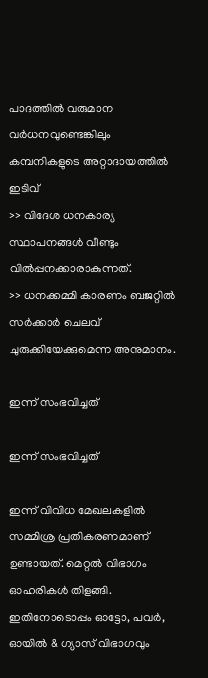പാദത്തില്‍ വരുമാന വര്‍ധനവുണ്ടെങ്കിലും കമ്പനികളുടെ അറ്റാദായത്തില്‍ ഇടിവ്
>> വിദേശ ധനകാര്യ സ്ഥാപനങ്ങള്‍ വീണ്ടും വില്‍പ്പനക്കാരാകുന്നത്.
>> ധനക്കമ്മി കാരണം ബജറ്റില്‍ സര്‍ക്കാര്‍ ചെലവ് ചുരുക്കിയേക്കുമെന്ന അനുമാനം.

ഇന്ന് സംഭവിച്ചത്

ഇന്ന് സംഭവിച്ചത്

ഇന്ന് വിവിധ മേഖലകളില്‍ സമ്മിശ്ര പ്രതികരണമാണ് ഉണ്ടായത്. മെറ്റല്‍ വിഭാഗം ഓഹരികള്‍ തിളങ്ങി. ഇതിനോടൊപ്പം ഓട്ടോ, പവര്‍, ഓയില്‍ & ഗ്യാസ് വിഭാഗവും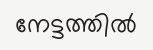നേട്ടത്തില്‍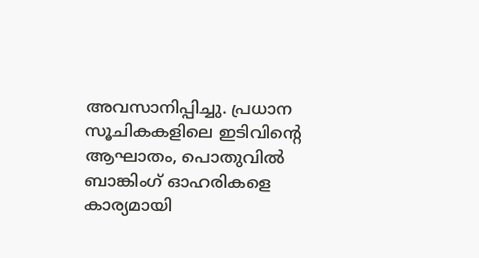അവസാനിപ്പിച്ചു. പ്രധാന സൂചികകളിലെ ഇടിവിന്റെ ആഘാതം, പൊതുവില്‍ ബാങ്കിംഗ് ഓഹരികളെ കാര്യമായി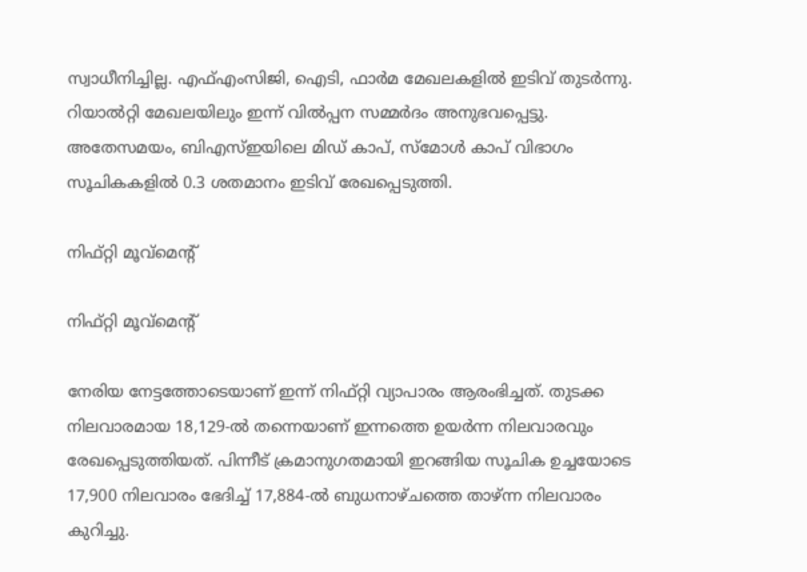സ്വാധീനിച്ചില്ല. എഫ്എംസിജി, ഐടി, ഫാര്‍മ മേഖലകളില്‍ ഇടിവ് തുടര്‍ന്നു. റിയാല്‍റ്റി മേഖലയിലും ഇന്ന് വില്‍പ്പന സമ്മര്‍ദം അനുഭവപ്പെട്ടു. അതേസമയം, ബിഎസ്ഇയിലെ മിഡ് കാപ്, സ്‌മോള്‍ കാപ് വിഭാഗം സൂചികകളില്‍ 0.3 ശതമാനം ഇടിവ് രേഖപ്പെടുത്തി.

നിഫ്റ്റി മൂവ്‌മെന്റ്

നിഫ്റ്റി മൂവ്‌മെന്റ്

നേരിയ നേട്ടത്തോടെയാണ് ഇന്ന് നിഫ്റ്റി വ്യാപാരം ആരംഭിച്ചത്. തുടക്ക നിലവാരമായ 18,129-ല്‍ തന്നെയാണ് ഇന്നത്തെ ഉയര്‍ന്ന നിലവാരവും രേഖപ്പെടുത്തിയത്. പിന്നീട് ക്രമാനുഗതമായി ഇറങ്ങിയ സൂചിക ഉച്ചയോടെ 17,900 നിലവാരം ഭേദിച്ച് 17,884-ല്‍ ബുധനാഴ്ചത്തെ താഴ്ന്ന നിലവാരം കുറിച്ചു.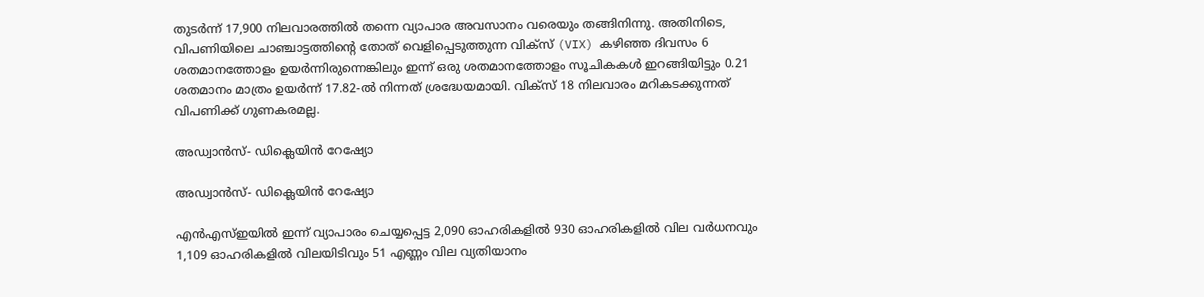തുടര്‍ന്ന് 17,900 നിലവാരത്തില്‍ തന്നെ വ്യാപാര അവസാനം വരെയും തങ്ങിനിന്നു. അതിനിടെ, വിപണിയിലെ ചാഞ്ചാട്ടത്തിന്റെ തോത് വെളിപ്പെടുത്തുന്ന വിക്സ് (VIX) കഴിഞ്ഞ ദിവസം 6 ശതമാനത്തോളം ഉയര്‍ന്നിരുന്നെങ്കിലും ഇന്ന് ഒരു ശതമാനത്തോളം സൂചികകള്‍ ഇറങ്ങിയിട്ടും 0.21 ശതമാനം മാത്രം ഉയര്‍ന്ന് 17.82-ല്‍ നിന്നത് ശ്രദ്ധേയമായി. വിക്സ് 18 നിലവാരം മറികടക്കുന്നത് വിപണിക്ക് ഗുണകരമല്ല.

അഡ്വാന്‍സ്- ഡിക്ലെയിന്‍ റേഷ്യോ

അഡ്വാന്‍സ്- ഡിക്ലെയിന്‍ റേഷ്യോ

എന്‍എസ്ഇയില്‍ ഇന്ന് വ്യാപാരം ചെയ്യപ്പെട്ട 2,090 ഓഹരികളില്‍ 930 ഓഹരികളില്‍ വില വര്‍ധനവും 1,109 ഓഹരികളില്‍ വിലയിടിവും 51 എണ്ണം വില വ്യതിയാനം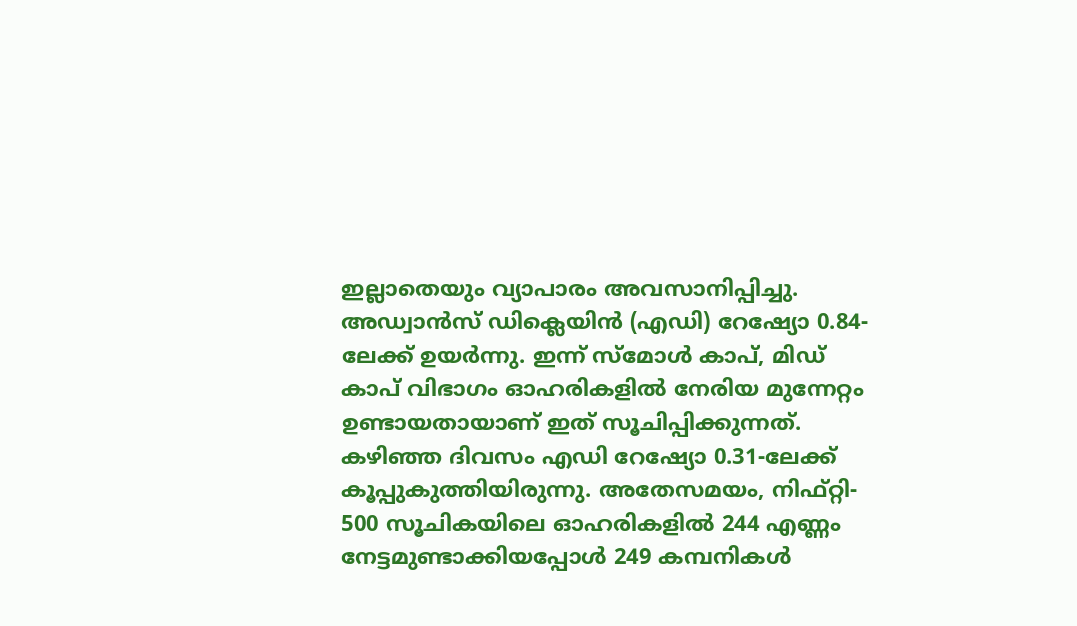ഇല്ലാതെയും വ്യാപാരം അവസാനിപ്പിച്ചു. അഡ്വാന്‍സ് ഡിക്ലെയിന്‍ (എഡി) റേഷ്യോ 0.84-ലേക്ക് ഉയര്‍ന്നു. ഇന്ന് സ്‌മോള്‍ കാപ്, മിഡ് കാപ് വിഭാഗം ഓഹരികളില്‍ നേരിയ മുന്നേറ്റം ഉണ്ടായതായാണ് ഇത് സൂചിപ്പിക്കുന്നത്. കഴിഞ്ഞ ദിവസം എഡി റേഷ്യോ 0.31-ലേക്ക് കൂപ്പുകുത്തിയിരുന്നു. അതേസമയം, നിഫ്റ്റി- 500 സൂചികയിലെ ഓഹരികളില്‍ 244 എണ്ണം നേട്ടമുണ്ടാക്കിയപ്പോള്‍ 249 കമ്പനികള്‍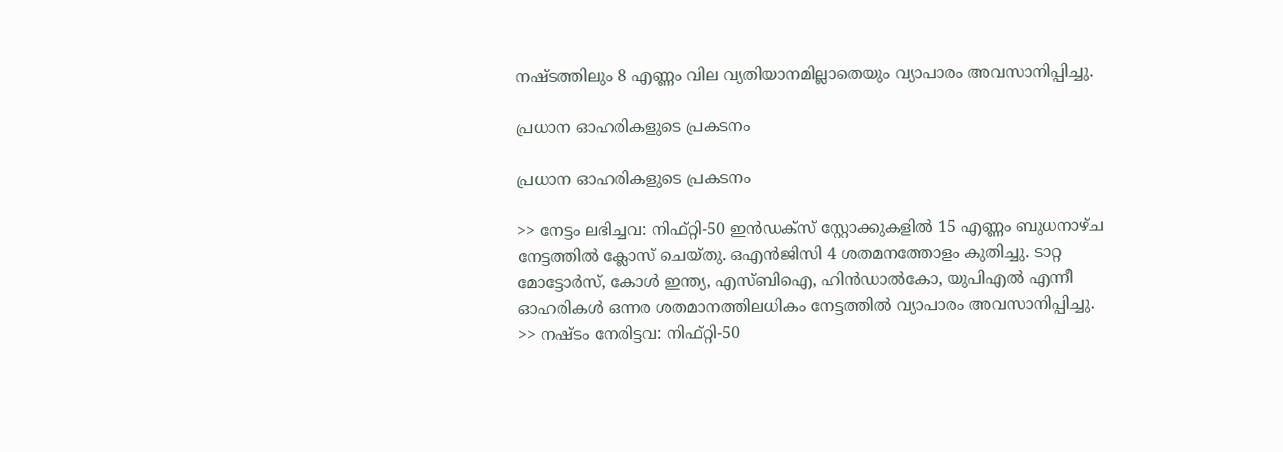നഷ്ടത്തിലും 8 എണ്ണം വില വ്യതിയാനമില്ലാതെയും വ്യാപാരം അവസാനിപ്പിച്ചു.

പ്രധാന ഓഹരികളുടെ പ്രകടനം

പ്രധാന ഓഹരികളുടെ പ്രകടനം

>> നേട്ടം ലഭിച്ചവ: നിഫ്റ്റി-50 ഇന്‍ഡക്‌സ് സ്റ്റോക്കുകളില്‍ 15 എണ്ണം ബുധനാഴ്ച നേട്ടത്തില്‍ ക്ലോസ് ചെയ്തു. ഒഎന്‍ജിസി 4 ശതമനത്തോളം കുതിച്ചു. ടാറ്റ മോട്ടോര്‍സ്, കോള്‍ ഇന്ത്യ, എസ്ബിഐ, ഹിന്‍ഡാല്‍കോ, യുപിഎല്‍ എന്നീ ഓഹരികള്‍ ഒന്നര ശതമാനത്തിലധികം നേട്ടത്തില്‍ വ്യാപാരം അവസാനിപ്പിച്ചു.
>> നഷ്ടം നേരിട്ടവ: നിഫ്റ്റി-50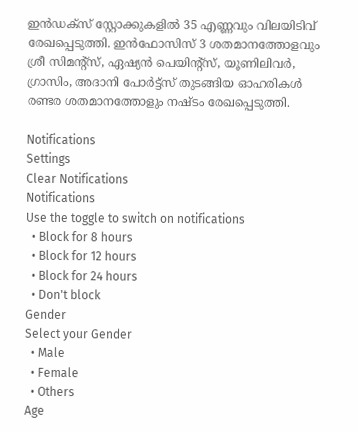ഇന്‍ഡക്‌സ് സ്റ്റോക്കുകളില്‍ 35 എണ്ണവും വിലയിടിവ് രേഖപ്പെടുത്തി. ഇന്‍ഫോസിസ് 3 ശതമാനത്തോളവും ശ്രീ സിമന്റ്‌സ്, ഏഷ്യന്‍ പെയിന്റ്‌സ്, യൂണിലിവര്‍, ഗ്രാസിം, അദാനി പോര്‍ട്ട്‌സ് തുടങ്ങിയ ഓഹരികള്‍ രണ്ടര ശതമാനത്തോളും നഷ്ടം രേഖപ്പെടുത്തി.

Notifications
Settings
Clear Notifications
Notifications
Use the toggle to switch on notifications
  • Block for 8 hours
  • Block for 12 hours
  • Block for 24 hours
  • Don't block
Gender
Select your Gender
  • Male
  • Female
  • Others
Age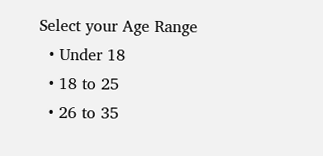Select your Age Range
  • Under 18
  • 18 to 25
  • 26 to 35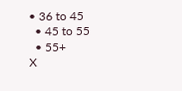• 36 to 45
  • 45 to 55
  • 55+
X